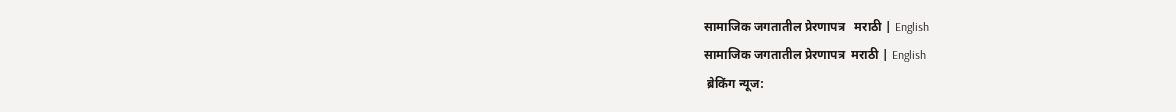सामाजिक जगतातील प्रेरणापत्र   मराठी | English
सामाजिक जगतातील प्रेरणापत्र  मराठी | English
 ब्रेकिंग न्यूज: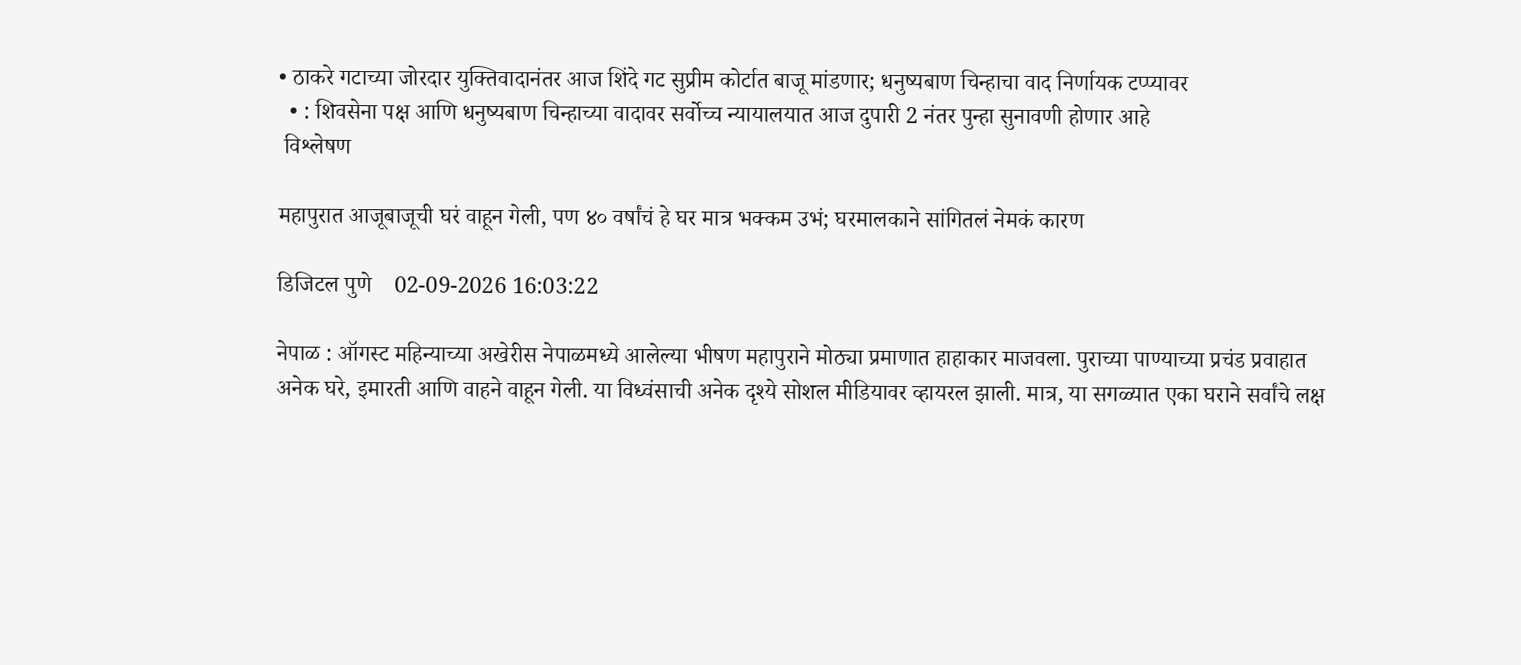• ठाकरे गटाच्या जोरदार युक्तिवादानंतर आज शिंदे गट सुप्रीम कोर्टात बाजू मांडणार; धनुष्यबाण चिन्हाचा वाद निर्णायक टप्प्यावर
  • : शिवसेना पक्ष आणि धनुष्यबाण चिन्हाच्या वादावर सर्वोच्च न्यायालयात आज दुपारी 2 नंतर पुन्हा सुनावणी होणार आहे
 विश्लेषण

महापुरात आजूबाजूची घरं वाहून गेली, पण ४० वर्षांचं हे घर मात्र भक्कम उभं; घरमालकाने सांगितलं नेमकं कारण

डिजिटल पुणे    02-09-2026 16:03:22

नेपाळ : ऑगस्ट महिन्याच्या अखेरीस नेपाळमध्ये आलेल्या भीषण महापुराने मोठ्या प्रमाणात हाहाकार माजवला. पुराच्या पाण्याच्या प्रचंड प्रवाहात अनेक घरे, इमारती आणि वाहने वाहून गेली. या विध्वंसाची अनेक दृश्ये सोशल मीडियावर व्हायरल झाली. मात्र, या सगळ्यात एका घराने सर्वांचे लक्ष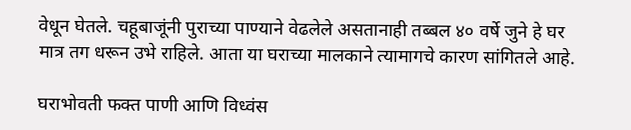वेधून घेतले. चहूबाजूंनी पुराच्या पाण्याने वेढलेले असतानाही तब्बल ४० वर्षे जुने हे घर मात्र तग धरून उभे राहिले. आता या घराच्या मालकाने त्यामागचे कारण सांगितले आहे.

घराभोवती फक्त पाणी आणि विध्वंस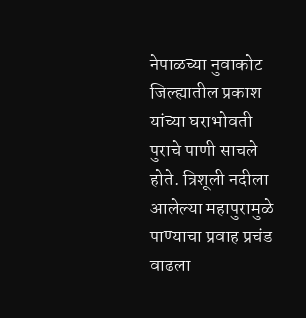नेपाळच्या नुवाकोट जिल्ह्यातील प्रकाश यांच्या घराभोवती पुराचे पाणी साचले होते. त्रिशूली नदीला आलेल्या महापुरामुळे पाण्याचा प्रवाह प्रचंड वाढला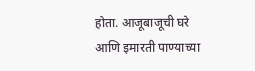होता. आजूबाजूची घरे आणि इमारती पाण्याच्या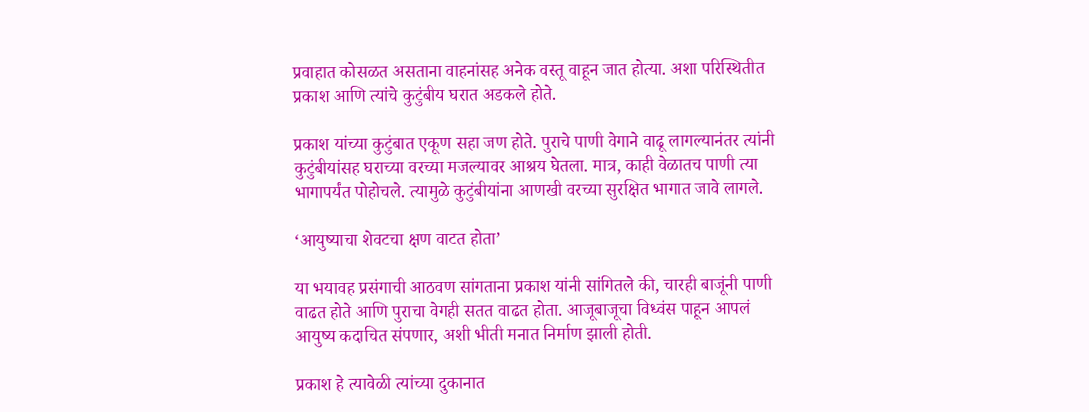प्रवाहात कोसळत असताना वाहनांसह अनेक वस्तू वाहून जात होत्या. अशा परिस्थितीत प्रकाश आणि त्यांचे कुटुंबीय घरात अडकले होते.

प्रकाश यांच्या कुटुंबात एकूण सहा जण होते. पुराचे पाणी वेगाने वाढू लागल्यानंतर त्यांनी कुटुंबीयांसह घराच्या वरच्या मजल्यावर आश्रय घेतला. मात्र, काही वेळातच पाणी त्या भागापर्यंत पोहोचले. त्यामुळे कुटुंबीयांना आणखी वरच्या सुरक्षित भागात जावे लागले.

‘आयुष्याचा शेवटचा क्षण वाटत होता’

या भयावह प्रसंगाची आठवण सांगताना प्रकाश यांनी सांगितले की, चारही बाजूंनी पाणी वाढत होते आणि पुराचा वेगही सतत वाढत होता. आजूबाजूचा विध्वंस पाहून आपलं आयुष्य कदाचित संपणार, अशी भीती मनात निर्माण झाली होती.

प्रकाश हे त्यावेळी त्यांच्या दुकानात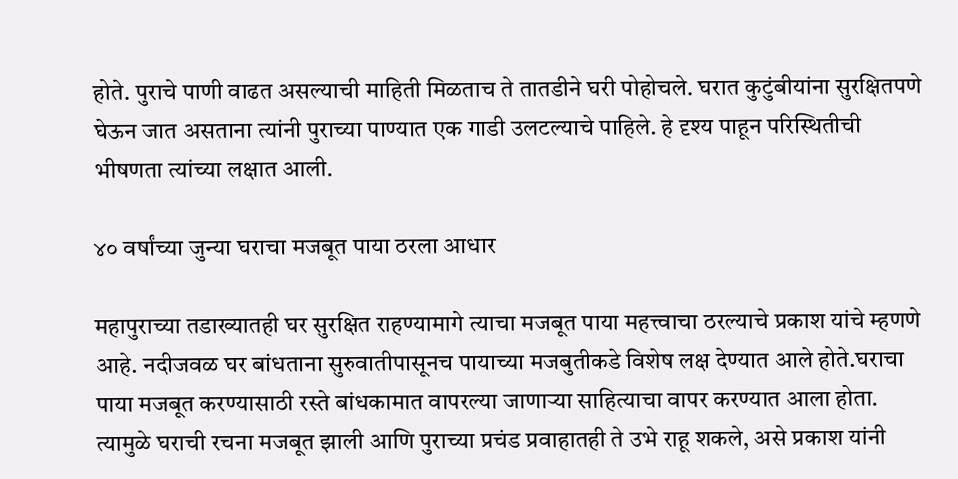होते. पुराचे पाणी वाढत असल्याची माहिती मिळताच ते तातडीने घरी पोहोचले. घरात कुटुंबीयांना सुरक्षितपणे घेऊन जात असताना त्यांनी पुराच्या पाण्यात एक गाडी उलटल्याचे पाहिले. हे दृश्य पाहून परिस्थितीची भीषणता त्यांच्या लक्षात आली.

४० वर्षांच्या जुन्या घराचा मजबूत पाया ठरला आधार

महापुराच्या तडाख्यातही घर सुरक्षित राहण्यामागे त्याचा मजबूत पाया महत्त्वाचा ठरल्याचे प्रकाश यांचे म्हणणे आहे. नदीजवळ घर बांधताना सुरुवातीपासूनच पायाच्या मजबुतीकडे विशेष लक्ष देण्यात आले होते.घराचा पाया मजबूत करण्यासाठी रस्ते बांधकामात वापरल्या जाणाऱ्या साहित्याचा वापर करण्यात आला होता. त्यामुळे घराची रचना मजबूत झाली आणि पुराच्या प्रचंड प्रवाहातही ते उभे राहू शकले, असे प्रकाश यांनी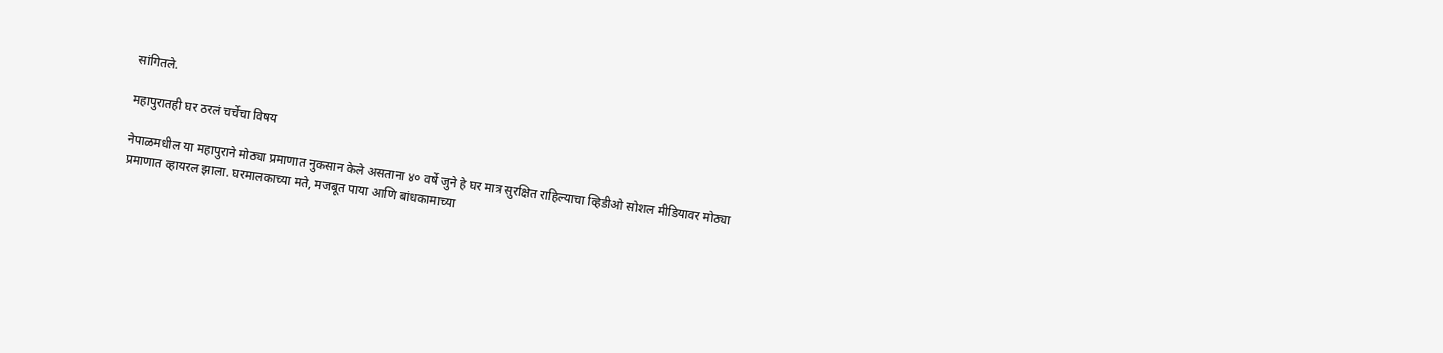सांगितले.

महापुरातही घर ठरलं चर्चेचा विषय

नेपाळमधील या महापुराने मोठ्या प्रमाणात नुकसान केले असताना ४० वर्षे जुने हे घर मात्र सुरक्षित राहिल्याचा व्हिडीओ सोशल मीडियावर मोठ्या प्रमाणात व्हायरल झाला. घरमालकाच्या मते, मजबूत पाया आणि बांधकामाच्या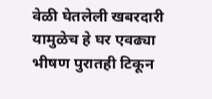वेळी घेतलेली खबरदारी यामुळेच हे घर एवढ्या भीषण पुरातही टिकून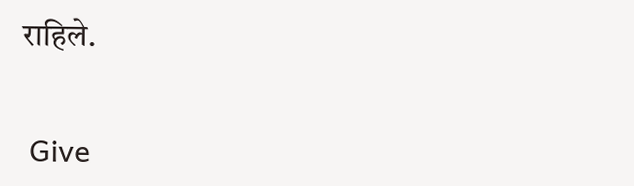राहिले.


 Give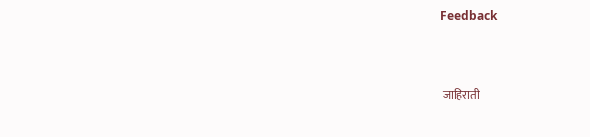Feedback



 जाहिराती